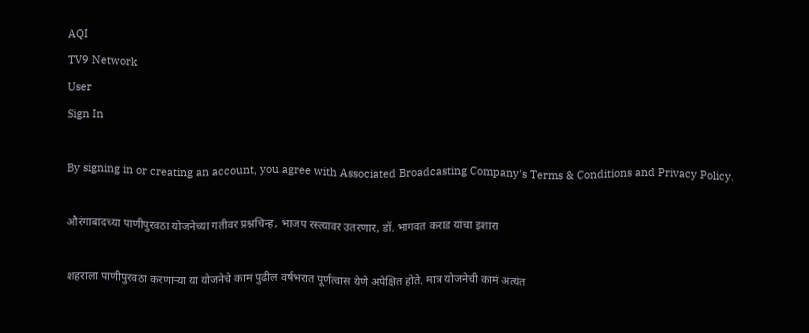AQI
TV9 Network
User
Sign In

By signing in or creating an account, you agree with Associated Broadcasting Company's Terms & Conditions and Privacy Policy.

औरंगाबादच्या पाणीपुरवठा योजनेच्या गतीवर प्रश्नचिन्ह, भाजप रस्त्यावर उतरणार, डॉ. भागवत कराड यांचा इशारा

शहराला पाणीपुरवठा करणाऱ्या या योजनेचे काम पुढील वर्षभरात पूर्णत्वास येणे अपेक्षित होते. मात्र योजनेची कामं अत्यंत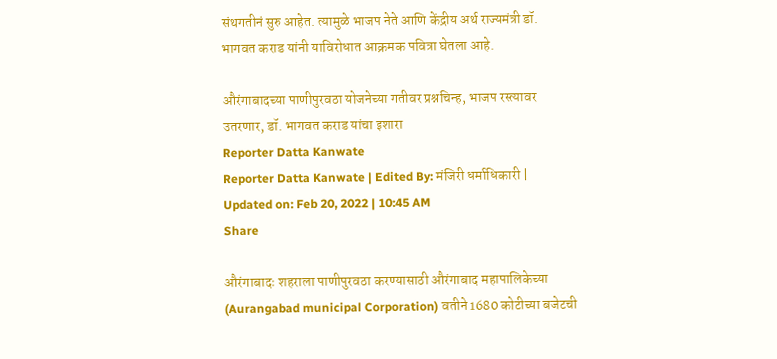संथगतीनं सुरु आहेत. त्यामुळे भाजप नेते आणि केंद्रीय अर्थ राज्यमंत्री डॉ. भागवत कराड यांनी याविरोधात आक्रमक पवित्रा घेतला आहे.

औरंगाबादच्या पाणीपुरवठा योजनेच्या गतीवर प्रश्नचिन्ह, भाजप रस्त्यावर उतरणार, डॉ. भागवत कराड यांचा इशारा
Reporter Datta Kanwate
Reporter Datta Kanwate | Edited By: मंजिरी धर्माधिकारी | Updated on: Feb 20, 2022 | 10:45 AM
Share

औरंगाबादः शहराला पाणीपुरवठा करण्यासाठी औरंगाबाद महापालिकेच्या (Aurangabad municipal Corporation) वतीने 1680 कोटीच्या बजेटची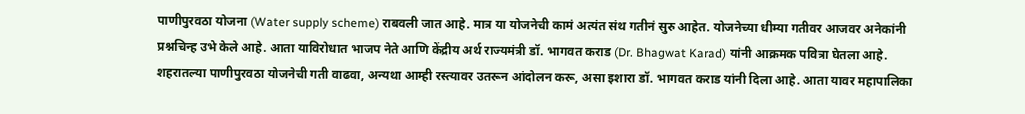पाणीपुरवठा योजना (Water supply scheme) राबवली जात आहे. मात्र या योजनेची कामं अत्यंत संथ गतीनं सुरु आहेत. योजनेच्या धीम्या गतीवर आजवर अनेकांनी प्रश्नचिन्ह उभे केले आहे. आता याविरोधात भाजप नेते आणि केंद्रीय अर्थ राज्यमंत्री डॉ. भागवत कराड (Dr. Bhagwat Karad) यांनी आक्रमक पवित्रा घेतला आहे. शहरातल्या पाणीपुरवठा योजनेची गती वाढवा, अन्यथा आम्ही रस्त्यावर उतरून आंदोलन करू, असा इशारा डॉ. भागवत कराड यांनी दिला आहे. आता यावर महापालिका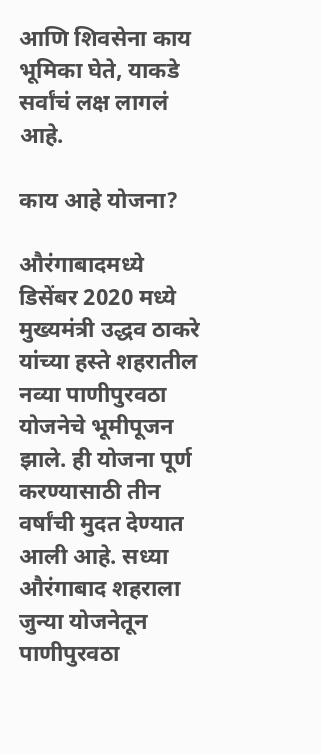आणि शिवसेना काय भूमिका घेते, याकडे सर्वांचं लक्ष लागलं आहे.

काय आहे योजना?

औरंगाबादमध्ये डिसेंबर 2020 मध्ये मुख्यमंत्री उद्धव ठाकरे यांच्या हस्ते शहरातील नव्या पाणीपुरवठा योजनेचे भूमीपूजन झाले. ही योजना पूर्ण करण्यासाठी तीन वर्षांची मुदत देण्यात आली आहे. सध्या औरंगाबाद शहराला जुन्या योजनेतून पाणीपुरवठा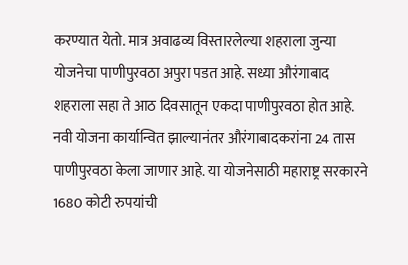करण्यात येतो. मात्र अवाढव्य विस्तारलेल्या शहराला जुन्या योजनेचा पाणीपुरवठा अपुरा पडत आहे. सध्या औरंगाबाद शहराला सहा ते आठ दिवसातून एकदा पाणीपुरवठा होत आहे. नवी योजना कार्यान्वित झाल्यानंतर औरंगाबादकरांना 24 तास पाणीपुरवठा केला जाणार आहे. या योजनेसाठी महाराष्ट्र सरकारने 1680 कोटी रुपयांची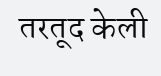तरतूद केली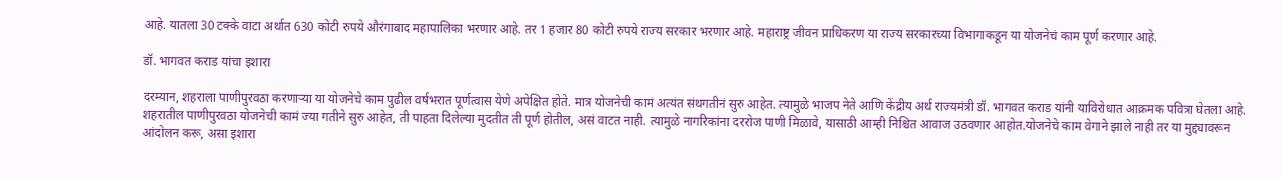आहे. यातला 30 टक्के वाटा अर्थात 630 कोटी रुपये औरंगाबाद महापालिका भरणार आहे. तर 1 हजार 80 कोटी रुपये राज्य सरकार भरणार आहे. महाराष्ट्र जीवन प्राधिकरण या राज्य सरकारच्या विभागाकडून या योजनेचं काम पूर्ण करणार आहे.

डॉ. भागवत कराड यांचा इशारा

दरम्यान, शहराला पाणीपुरवठा करणाऱ्या या योजनेचे काम पुढील वर्षभरात पूर्णत्वास येणे अपेक्षित होते. मात्र योजनेची कामं अत्यंत संथगतीनं सुरु आहेत. त्यामुळे भाजप नेते आणि केंद्रीय अर्थ राज्यमंत्री डॉ. भागवत कराड यांनी याविरोधात आक्रमक पवित्रा घेतला आहे. शहरातील पाणीपुरवठा योजनेची कामं ज्या गतीने सुरु आहेत, ती पाहता दिलेल्या मुदतीत ती पूर्ण होतील, असं वाटत नाही. त्यामुळे नागरिकांना दररोज पाणी मिळावे, यासाठी आम्ही निश्चित आवाज उठवणार आहोत.योजनेचे काम वेगाने झाले नाही तर या मुद्द्यावरून आंदोलन करू, असा इशारा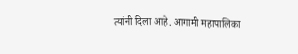त्यांनी दिला आहे. आगामी महापालिका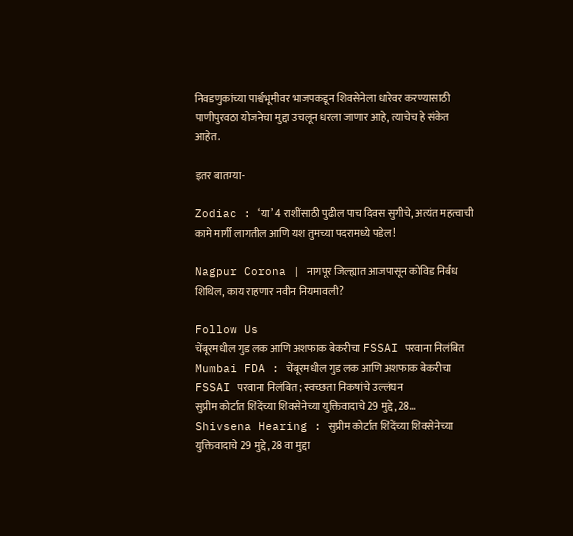निवडणुकांच्या पार्श्वभूमीवर भाजपकडून शिवसेनेला धारेवर करण्यासाठी पाणीपुरवठा योजनेचा मुद्दा उचलून धरला जाणार आहे, त्याचेच हे संकेत आहेत.

इतर बातम्या-

Zodiac : ‘या’ 4 राशींसाठी पुढील पाच दिवस सुगीचे, अत्यंत महत्वाची कामे मार्गी लागतील आणि यश तुमच्या पदरामध्ये पडेल!

Nagpur Corona | नागपूर जिल्ह्यात आजपासून कोविड निर्बंध शिथिल, काय राहणार नवीन नियमावली?

Follow Us
चेंबूरमधील गुड लक आणि अशफाक बेकरीचा FSSAI परवाना निलंबित
Mumbai FDA : चेंबूरमधील गुड लक आणि अशफाक बेकरीचा FSSAI परवाना निलंबित; स्वच्छता निकषांचे उल्लंघन
सुप्रीम कोर्टात शिंदेंच्या शिवसेनेच्या युक्तिवादाचे 29 मुद्दे, 28...
Shivsena Hearing : सुप्रीम कोर्टात शिंदेंच्या शिवसेनेच्या युक्तिवादाचे 29 मुद्दे, 28 वा मुद्दा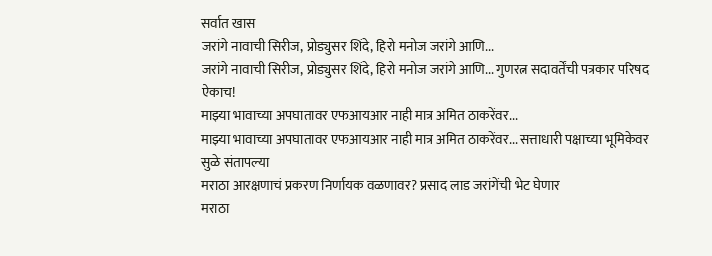सर्वात खास
जरांगे नावाची सिरीज, प्रोड्युसर शिंदे, हिरो मनोज जरांगे आणि...
जरांगे नावाची सिरीज, प्रोड्युसर शिंदे, हिरो मनोज जरांगे आणि... गुणरत्न सदावर्तेंची पत्रकार परिषद ऐकाच!
माझ्या भावाच्या अपघातावर एफआयआर नाही मात्र अमित ठाकरेंवर...
माझ्या भावाच्या अपघातावर एफआयआर नाही मात्र अमित ठाकरेंवर... सत्ताधारी पक्षाच्या भूमिकेवर सुळे संतापल्या
मराठा आरक्षणाचं प्रकरण निर्णायक वळणावर? प्रसाद लाड जरांगेंची भेट घेणार
मराठा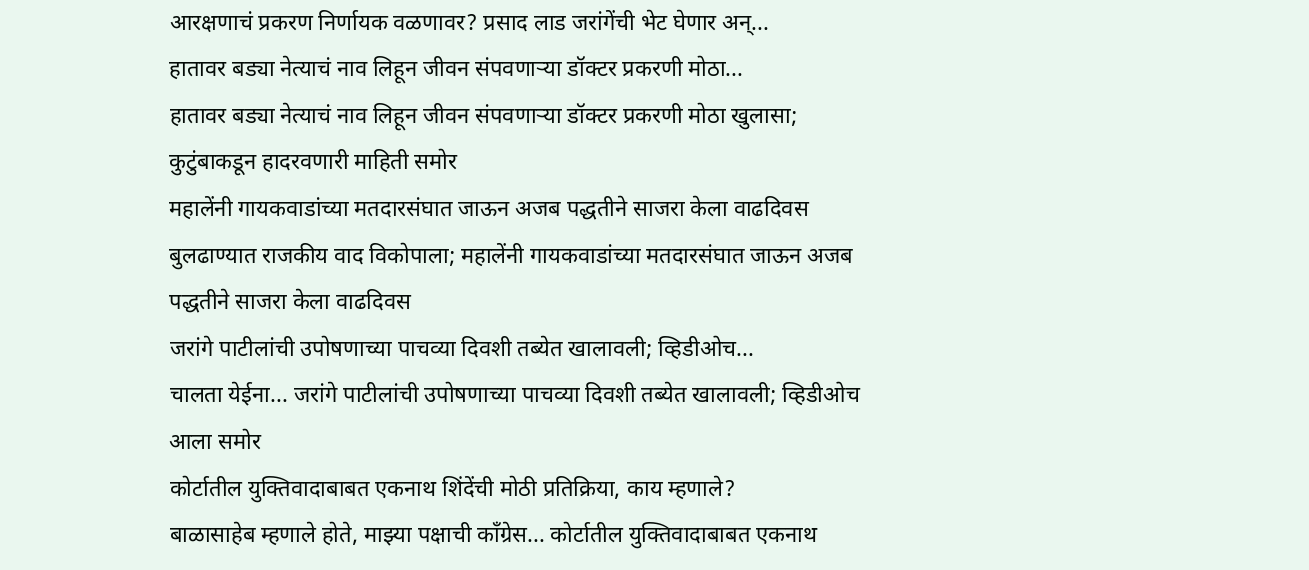आरक्षणाचं प्रकरण निर्णायक वळणावर? प्रसाद लाड जरांगेंची भेट घेणार अन्...
हातावर बड्या नेत्याचं नाव लिहून जीवन संपवणाऱ्या डॉक्टर प्रकरणी मोठा...
हातावर बड्या नेत्याचं नाव लिहून जीवन संपवणाऱ्या डॉक्टर प्रकरणी मोठा खुलासा; कुटुंबाकडून हादरवणारी माहिती समोर
महालेंनी गायकवाडांच्या मतदारसंघात जाऊन अजब पद्धतीने साजरा केला वाढदिवस
बुलढाण्यात राजकीय वाद विकोपाला; महालेंनी गायकवाडांच्या मतदारसंघात जाऊन अजब पद्धतीने साजरा केला वाढदिवस
जरांगे पाटीलांची उपोषणाच्या पाचव्या दिवशी तब्येत खालावली; व्हिडीओच...
चालता येईना... जरांगे पाटीलांची उपोषणाच्या पाचव्या दिवशी तब्येत खालावली; व्हिडीओच आला समोर
कोर्टातील युक्तिवादाबाबत एकनाथ शिंदेंची मोठी प्रतिक्रिया, काय म्हणाले?
बाळासाहेब म्हणाले होते, माझ्या पक्षाची काँग्रेस... कोर्टातील युक्तिवादाबाबत एकनाथ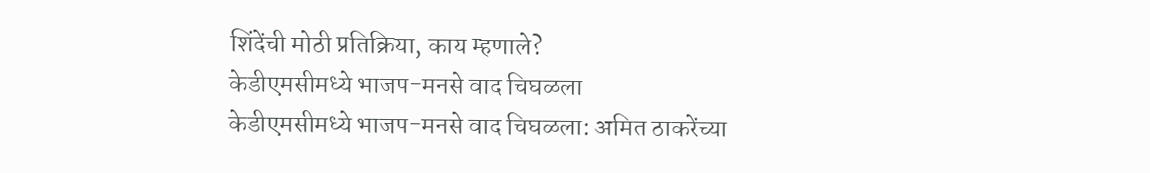शिंदेंची मोठी प्रतिक्रिया, काय म्हणाले?
केडीएमसीमध्ये भाजप-मनसे वाद चिघळला
केडीएमसीमध्ये भाजप-मनसे वाद चिघळला: अमित ठाकरेंच्या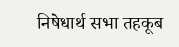निषेधार्थ सभा तहकूब